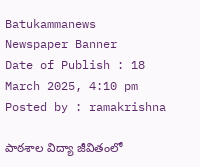Batukammanews
Newspaper Banner
Date of Publish : 18 March 2025, 4:10 pm Posted by : ramakrishna

పాఠశాల విద్యా జీవితంలో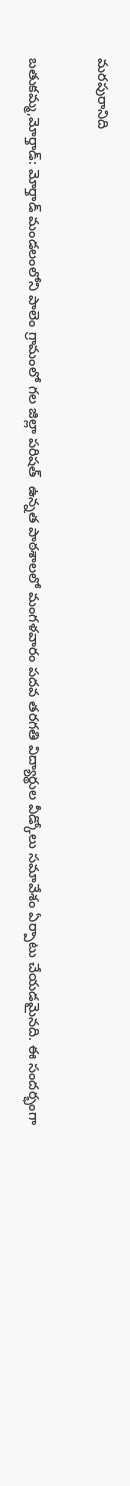మరపురానిది

బతుకమ్మ,మోర్తాడ్: మోర్తాడ్ మండలంలోని పాలెం గ్రామంలో గల జిల్లా పరిషత్  ఉన్నత పాఠశాలలో మంగళవారం పదవ తరగతి విద్యార్థుల వీడ్కోలు సమావేశం ఏర్పాటు చేయడమైనది. ఈ సందర్భంగా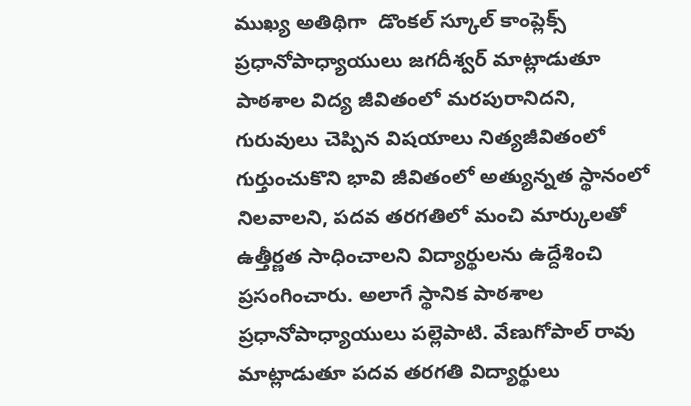ముఖ్య అతిథిగా  డొంకల్ స్కూల్ కాంప్లెక్స్ ప్రధానోపాధ్యాయులు జగదీశ్వర్ మాట్లాడుతూ పాఠశాల విద్య జీవితంలో మరపురానిదని, గురువులు చెప్పిన విషయాలు నిత్యజీవితంలో గుర్తుంచుకొని భావి జీవితంలో అత్యున్నత స్థానంలో నిలవాలని, పదవ తరగతిలో మంచి మార్కులతో ఉత్తీర్ణత సాధించాలని విద్యార్థులను ఉద్దేశించి ప్రసంగించారు. అలాగే స్థానిక పాఠశాల ప్రధానోపాధ్యాయులు పల్లెపాటి. వేణుగోపాల్ రావు మాట్లాడుతూ పదవ తరగతి విద్యార్థులు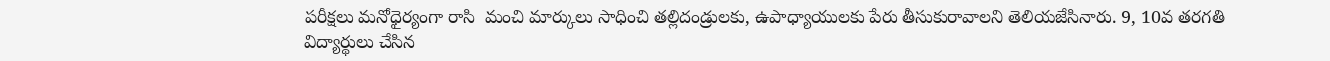పరీక్షలు మనోధైర్యంగా రాసి  మంచి మార్కులు సాధించి తల్లిదండ్రులకు, ఉపాధ్యాయులకు పేరు తీసుకురావాలని తెలియజేసినారు. 9, 10వ తరగతి విద్యార్థులు చేసిన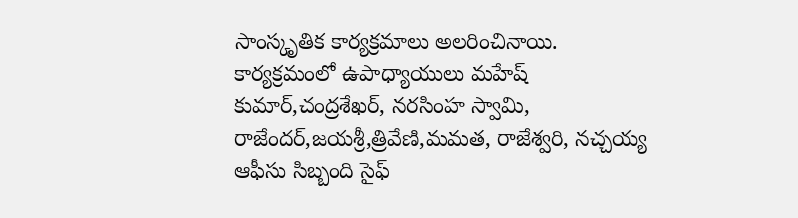సాంస్కృతిక కార్యక్రమాలు అలరించినాయి. కార్యక్రమంలో ఉపాధ్యాయులు మహేష్ కుమార్,చంద్రశేఖర్, నరసింహ స్వామి, రాజేందర్,జయశ్రీ,త్రివేణి,మమత, రాజేశ్వరి, నచ్చయ్య ఆఫీసు సిబ్బంది సైఫ్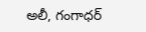అలీ, గంగాధర్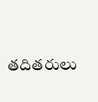తదితరులు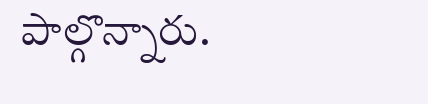పాల్గొన్నారు.